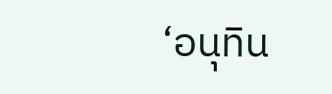‘อนุทิน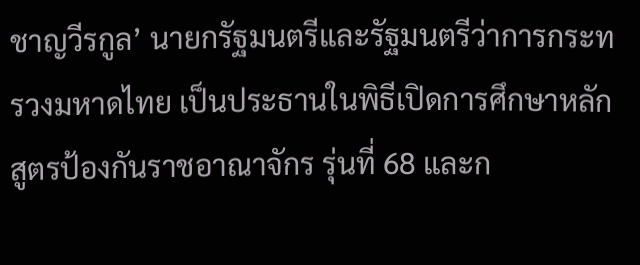ชาญวีรกูล’ นายกรัฐมนตรีและรัฐมนตรีว่าการกระทรวงมหาดไทย เป็นประธานในพิธีเปิดการศึกษาหลักสูตรป้องกันราชอาณาจักร รุ่นที่ 68 และก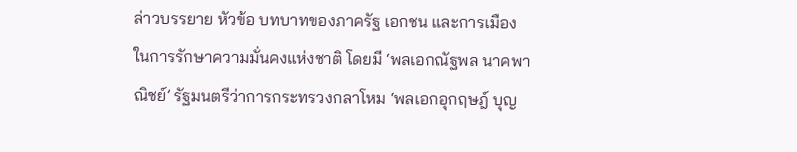ล่าวบรรยาย หัวข้อ บทบาทของภาครัฐ เอกชน และการเมือง ในการรักษาความมั่นคงแห่งชาติ โดยมี ‘พลเอกณัฐพล นาคพาณิชย์’ รัฐมนตรีว่าการกระทรวงกลาโหม ‘พลเอกอุกฤษฎ์ บุญ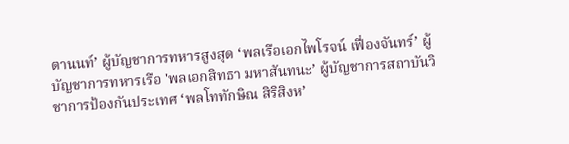ตานนท์’ ผู้บัญชาการทหารสูงสุด ‘พลเรือเอกไพโรจน์ เฟื่องจันทร์’ ผู้บัญชาการทหารเรือ 'พลเอกสิทธา มหาสันทนะ’ ผู้บัญชาการสถาบันวิชาการป้องกันประเทศ ‘พลโททักษิณ สิริสิงห’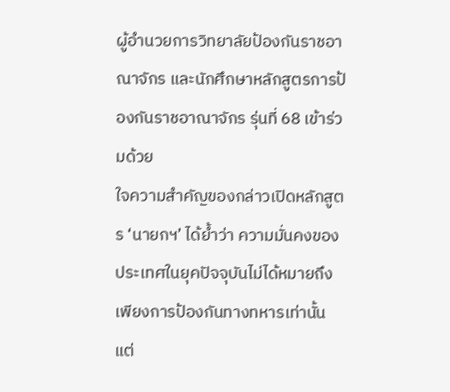ผู้อำนวยการวิทยาลัยป้องกันราชอาณาจักร และนักศึกษาหลักสูตรการป้องกันราชอาณาจักร รุ่นที่ 68 เข้าร่วมด้วย
ใจความสำคัญของกล่าวเปิดหลักสูตร ‘นายกฯ’ ได้ย้ำว่า ความมั่นคงของประเทศในยุคปัจจุบันไม่ได้หมายถึงเพียงการป้องกันทางทหารเท่านั้น แต่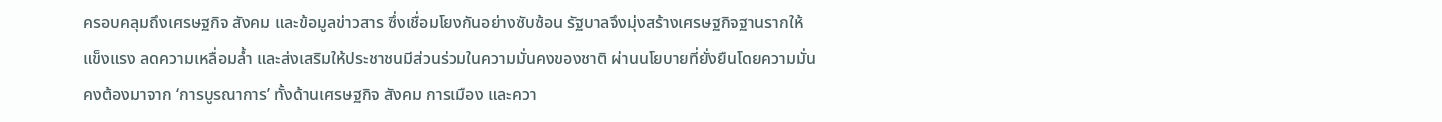ครอบคลุมถึงเศรษฐกิจ สังคม และข้อมูลข่าวสาร ซึ่งเชื่อมโยงกันอย่างซับซ้อน รัฐบาลจึงมุ่งสร้างเศรษฐกิจฐานรากให้แข็งแรง ลดความเหลื่อมล้ำ และส่งเสริมให้ประชาชนมีส่วนร่วมในความมั่นคงของชาติ ผ่านนโยบายที่ยั่งยืนโดยความมั่นคงต้องมาจาก ‘การบูรณาการ’ ทั้งด้านเศรษฐกิจ สังคม การเมือง และควา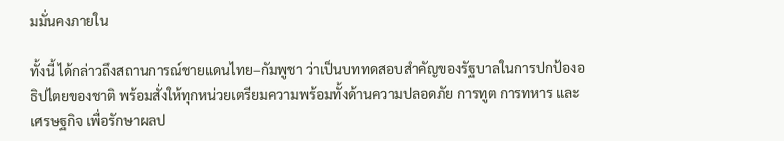มมั่นคงภายใน

ทั้งนี้ ได้กล่าวถึงสถานการณ์ชายแดนไทย–กัมพูชา ว่าเป็นบททดสอบสำคัญของรัฐบาลในการปกป้องอธิปไตยของชาติ พร้อมสั่งให้ทุกหน่วยเตรียมความพร้อมทั้งด้านความปลอดภัย การทูต การทหาร และเศรษฐกิจ เพื่อรักษาผลป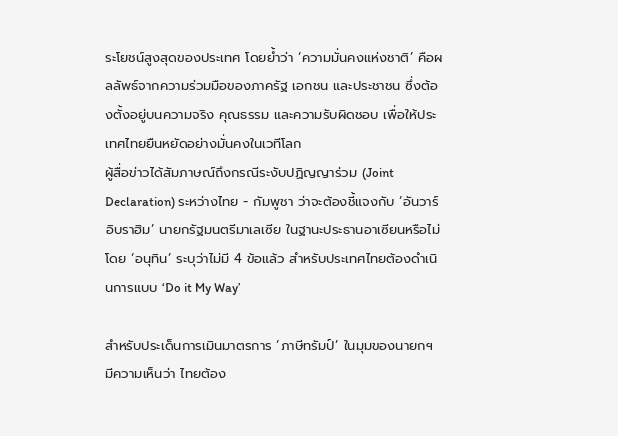ระโยชน์สูงสุดของประเทศ โดยย้ำว่า ‘ความมั่นคงแห่งชาติ’ คือผลลัพธ์จากความร่วมมือของภาครัฐ เอกชน และประชาชน ซึ่งต้องตั้งอยู่บนความจริง คุณธรรม และความรับผิดชอบ เพื่อให้ประเทศไทยยืนหยัดอย่างมั่นคงในเวทีโลก
ผู้สื่อข่าวได้สัมภาษณ์ถึงกรณีระงับปฏิญญาร่วม (Joint Declaration) ระหว่างไทย - กัมพูชา ว่าจะต้องชี้แจงกับ ‘อันวาร์ อิบราฮิม’ นายกรัฐมนตรีมาเลเซีย ในฐานะประธานอาเซียนหรือไม่ โดย ‘อนุทิน’ ระบุว่าไม่มี 4 ข้อแล้ว สำหรับประเทศไทยต้องดำเนินการแบบ ‘Do it My Way’

สำหรับประเด็นการเมินมาตรการ ‘ภาษีทรัมป์’ ในมุมของนายกฯ มีความเห็นว่า ไทยต้อง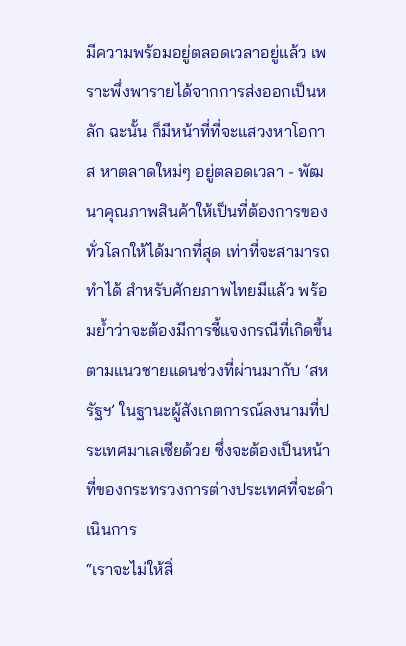มีความพร้อมอยู่ตลอดเวลาอยู่แล้ว เพราะพึ่งพารายได้จากการส่งออกเป็นหลัก ฉะนั้น ก็มีหน้าที่ที่จะแสวงหาโอกาส หาตลาดใหม่ๆ อยู่ตลอดเวลา - พัฒนาคุณภาพสินค้าให้เป็นที่ต้องการของทั่วโลกให้ได้มากที่สุด เท่าที่จะสามารถทำได้ สำหรับศักยภาพไทยมีแล้ว พร้อมย้ำว่าจะต้องมีการชี้แจงกรณีที่เกิดขึ้นตามแนวชายแดนช่วงที่ผ่านมากับ ‘สหรัฐฯ’ ในฐานะผู้สังเกตการณ์ลงนามที่ประเทศมาเลเซียด้วย ซึ่งจะต้องเป็นหน้าที่ของกระทรวงการต่างประเทศที่จะดำเนินการ
“เราจะไม่ให้สิ่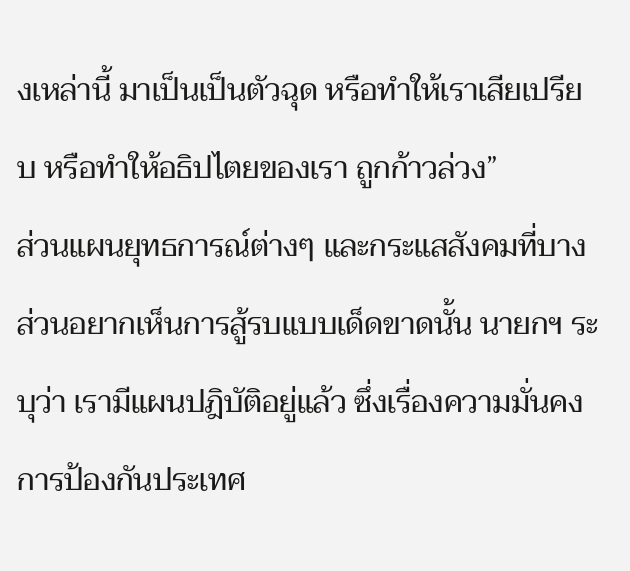งเหล่านี้ มาเป็นเป็นตัวฉุด หรือทำให้เราเสียเปรียบ หรือทำให้อธิปไตยของเรา ถูกก้าวล่วง”
ส่วนแผนยุทธการณ์ต่างๆ และกระแสสังคมที่บางส่วนอยากเห็นการสู้รบแบบเด็ดขาดนั้น นายกฯ ระบุว่า เรามีแผนปฎิบัติอยู่แล้ว ซึ่งเรื่องความมั่นคง การป้องกันประเทศ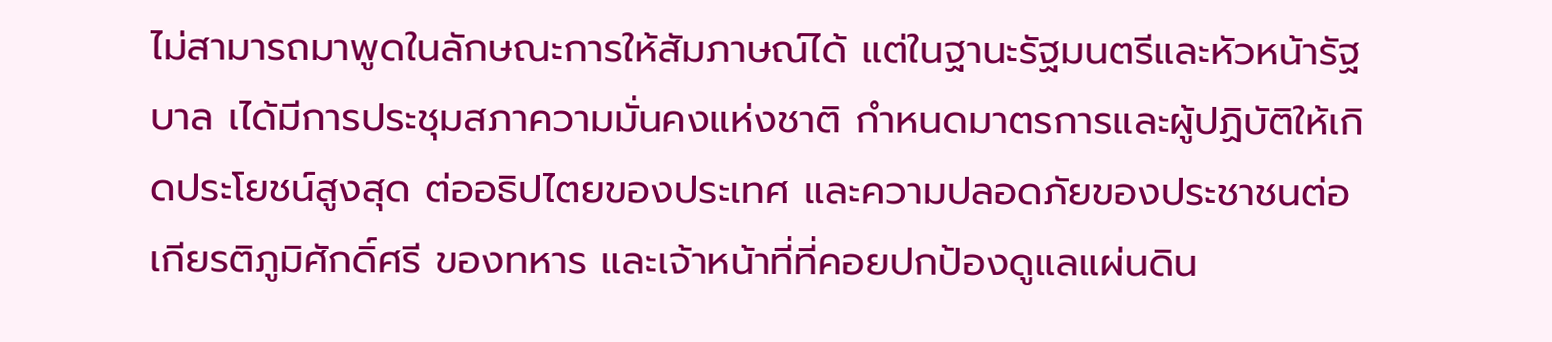ไม่สามารถมาพูดในลักษณะการให้สัมภาษณ์ได้ แต่ในฐานะรัฐมนตรีและหัวหน้ารัฐบาล เได้มีการประชุมสภาความมั่นคงแห่งชาติ กำหนดมาตรการและผู้ปฏิบัติให้เกิดประโยชน์สูงสุด ต่ออธิปไตยของประเทศ และความปลอดภัยของประชาชนต่อเกียรติภูมิศักดิ์ศรี ของทหาร และเจ้าหน้าที่ที่คอยปกป้องดูแลแผ่นดิน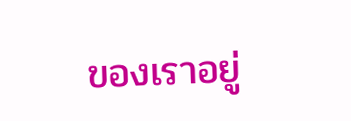ของเราอยู่